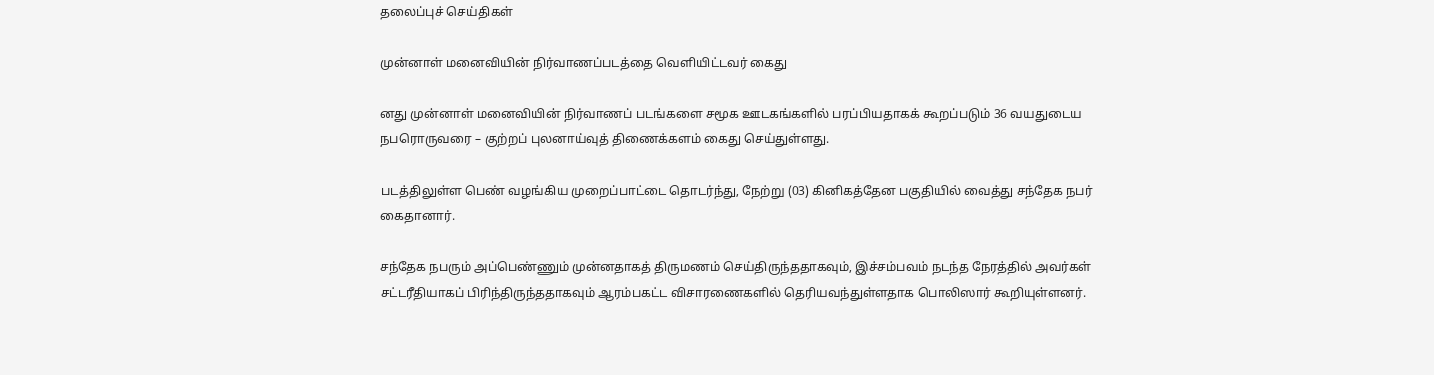தலைப்புச் செய்திகள்

முன்னாள் மனைவியின் நிர்வாணப்படத்தை வெளியிட்டவர் கைது

னது முன்னாள் மனைவியின் நிர்வாணப் படங்களை சமூக ஊடகங்களில் பரப்பியதாகக் கூறப்படும் 36 வயதுடைய நபரொருவரை – குற்றப் புலனாய்வுத் திணைக்களம் கைது செய்துள்ளது.

படத்திலுள்ள பெண் வழங்கிய முறைப்பாட்டை தொடர்ந்து, நேற்று (03) கினிகத்தேன பகுதியில் வைத்து சந்தேக நபர் கைதானார்.

சந்தேக நபரும் அப்பெண்ணும் முன்னதாகத் திருமணம் செய்திருந்ததாகவும், இச்சம்பவம் நடந்த நேரத்தில் அவர்கள் சட்டரீதியாகப் பிரிந்திருந்ததாகவும் ஆரம்பகட்ட விசாரணைகளில் தெரியவந்துள்ளதாக பொலிஸார் கூறியுள்ளனர்.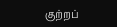குற்றப்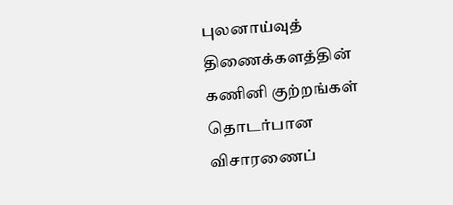புலனாய்வுத் திணைக்களத்தின் கணினி குற்றங்கள் தொடர்பான விசாரணைப்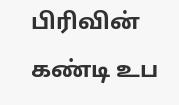பிரிவின் கண்டி உப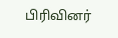பிரிவினர்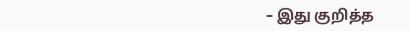– இது குறித்த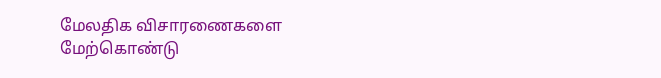மேலதிக விசாரணைகளை மேற்கொண்டு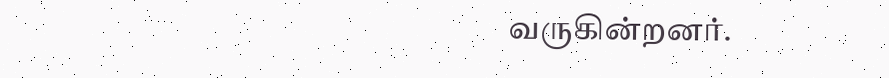வருகின்றனர்.